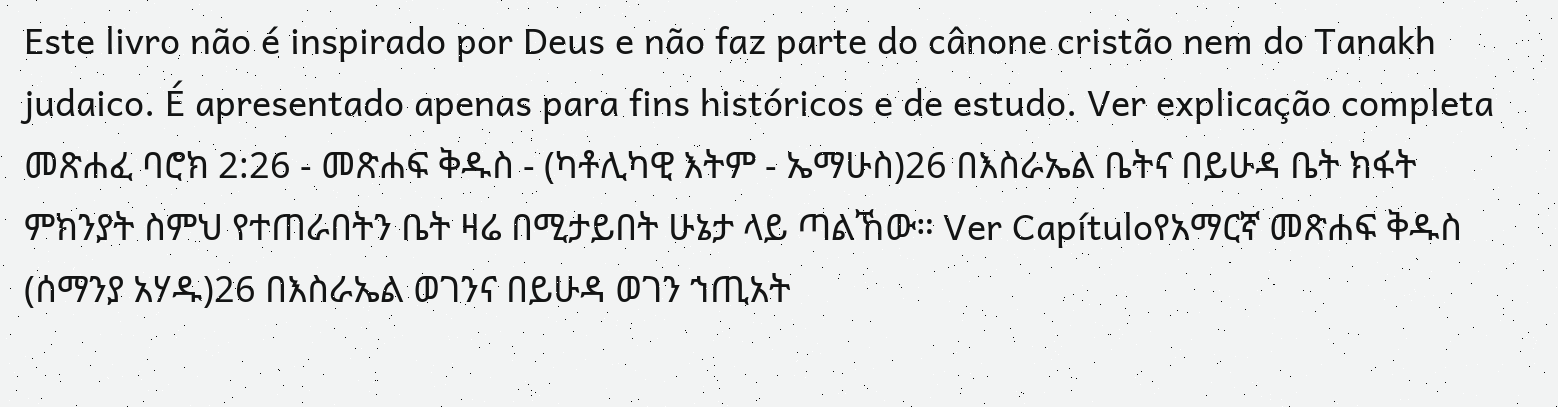Este livro não é inspirado por Deus e não faz parte do cânone cristão nem do Tanakh judaico. É apresentado apenas para fins históricos e de estudo. Ver explicação completa መጽሐፈ ባሮክ 2:26 - መጽሐፍ ቅዱስ - (ካቶሊካዊ እትም - ኤማሁስ)26 በእስራኤል ቤትና በይሁዳ ቤት ክፋት ምክንያት ስምህ የተጠራበትን ቤት ዛሬ በሚታይበት ሁኔታ ላይ ጣልኸው። Ver Capítuloየአማርኛ መጽሐፍ ቅዱስ (ሰማንያ አሃዱ)26 በእስራኤል ወገንና በይሁዳ ወገን ኀጢአት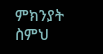ምክንያት ስምህ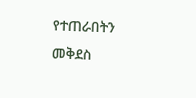የተጠራበትን መቅደስ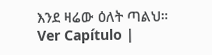እንደ ዛሬው ዕለት ጣልህ። Ver Capítulo |